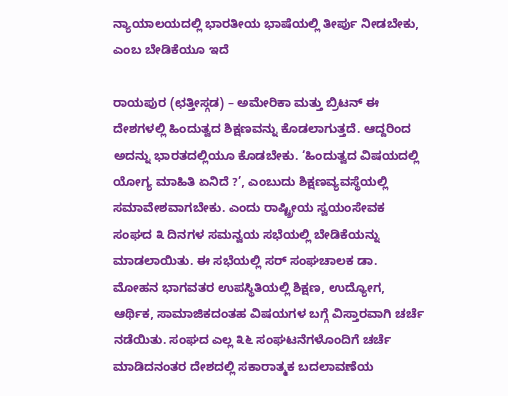ನ್ಯಾಯಾಲಯದಲ್ಲಿ ಭಾರತೀಯ ಭಾಷೆಯಲ್ಲಿ ತೀರ್ಪು ನೀಡಬೇಕು, ಎಂಬ ಬೇಡಿಕೆಯೂ ಇದೆ

ರಾಯಪುರ (ಛತ್ತೀಸ್ಗಡ) – ಅಮೇರಿಕಾ ಮತ್ತು ಬ್ರಿಟನ್ ಈ ದೇಶಗಳಲ್ಲಿ ಹಿಂದುತ್ವದ ಶಿಕ್ಷಣವನ್ನು ಕೊಡಲಾಗುತ್ತದೆ. ಆದ್ದರಿಂದ ಅದನ್ನು ಭಾರತದಲ್ಲಿಯೂ ಕೊಡಬೇಕು. ‘ಹಿಂದುತ್ವದ ವಿಷಯದಲ್ಲಿ ಯೋಗ್ಯ ಮಾಹಿತಿ ಏನಿದೆ ?’, ಎಂಬುದು ಶಿಕ್ಷಣವ್ಯವಸ್ಥೆಯಲ್ಲಿ ಸಮಾವೇಶವಾಗಬೇಕು. ಎಂದು ರಾಷ್ಟ್ರೀಯ ಸ್ವಯಂಸೇವಕ ಸಂಘದ ೩ ದಿನಗಳ ಸಮನ್ವಯ ಸಭೆಯಲ್ಲಿ ಬೇಡಿಕೆಯನ್ನು ಮಾಡಲಾಯಿತು. ಈ ಸಭೆಯಲ್ಲಿ ಸರ್ ಸಂಘಚಾಲಕ ಡಾ. ಮೋಹನ ಭಾಗವತರ ಉಪಸ್ಥಿತಿಯಲ್ಲಿ ಶಿಕ್ಷಣ, ಉದ್ಯೋಗ, ಆರ್ಥಿಕ, ಸಾಮಾಜಿಕದಂತಹ ವಿಷಯಗಳ ಬಗ್ಗೆ ವಿಸ್ತಾರವಾಗಿ ಚರ್ಚೆ ನಡೆಯಿತು. ಸಂಘದ ಎಲ್ಲ ೩೬ ಸಂಘಟನೆಗಳೊಂದಿಗೆ ಚರ್ಚೆ ಮಾಡಿದನಂತರ ದೇಶದಲ್ಲಿ ಸಕಾರಾತ್ಮಕ ಬದಲಾವಣೆಯ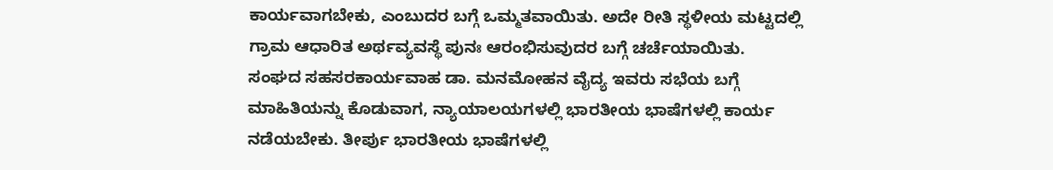ಕಾರ್ಯವಾಗಬೇಕು, ಎಂಬುದರ ಬಗ್ಗೆ ಒಮ್ಮತವಾಯಿತು. ಅದೇ ರೀತಿ ಸ್ಥಳೀಯ ಮಟ್ಟದಲ್ಲಿ ಗ್ರಾಮ ಆಧಾರಿತ ಅರ್ಥವ್ಯವಸ್ಥೆ ಪುನಃ ಆರಂಭಿಸುವುದರ ಬಗ್ಗೆ ಚರ್ಚೆಯಾಯಿತು.
ಸಂಘದ ಸಹಸರಕಾರ್ಯವಾಹ ಡಾ. ಮನಮೋಹನ ವೈದ್ಯ ಇವರು ಸಭೆಯ ಬಗ್ಗೆ ಮಾಹಿತಿಯನ್ನು ಕೊಡುವಾಗ, ನ್ಯಾಯಾಲಯಗಳಲ್ಲಿ ಭಾರತೀಯ ಭಾಷೆಗಳಲ್ಲಿ ಕಾರ್ಯ ನಡೆಯಬೇಕು. ತೀರ್ಪು ಭಾರತೀಯ ಭಾಷೆಗಳಲ್ಲಿ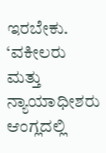ಇರಬೇಕು. ‘ವಕೀಲರು ಮತ್ತು ನ್ಯಾಯಾಧೀಶರು ಆಂಗ್ಲದಲ್ಲಿ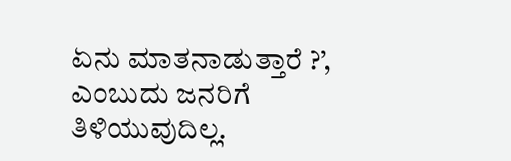ಏನು ಮಾತನಾಡುತ್ತಾರೆ ?’, ಎಂಬುದು ಜನರಿಗೆ ತಿಳಿಯುವುದಿಲ್ಲ.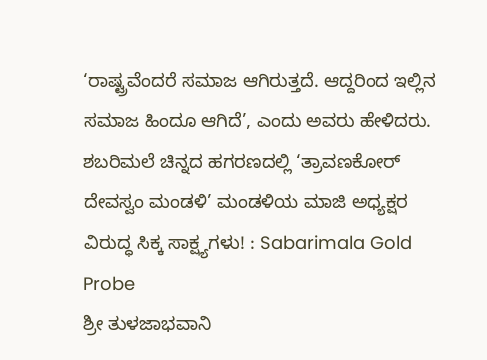‘ರಾಷ್ಟ್ರವೆಂದರೆ ಸಮಾಜ ಆಗಿರುತ್ತದೆ. ಆದ್ದರಿಂದ ಇಲ್ಲಿನ ಸಮಾಜ ಹಿಂದೂ ಆಗಿದೆ’, ಎಂದು ಅವರು ಹೇಳಿದರು.
ಶಬರಿಮಲೆ ಚಿನ್ನದ ಹಗರಣದಲ್ಲಿ ‘ತ್ರಾವಣಕೋರ್ ದೇವಸ್ವಂ ಮಂಡಳಿ’ ಮಂಡಳಿಯ ಮಾಜಿ ಅಧ್ಯಕ್ಷರ ವಿರುದ್ಧ ಸಿಕ್ಕ ಸಾಕ್ಷ್ಯಗಳು! : Sabarimala Gold Probe
ಶ್ರೀ ತುಳಜಾಭವಾನಿ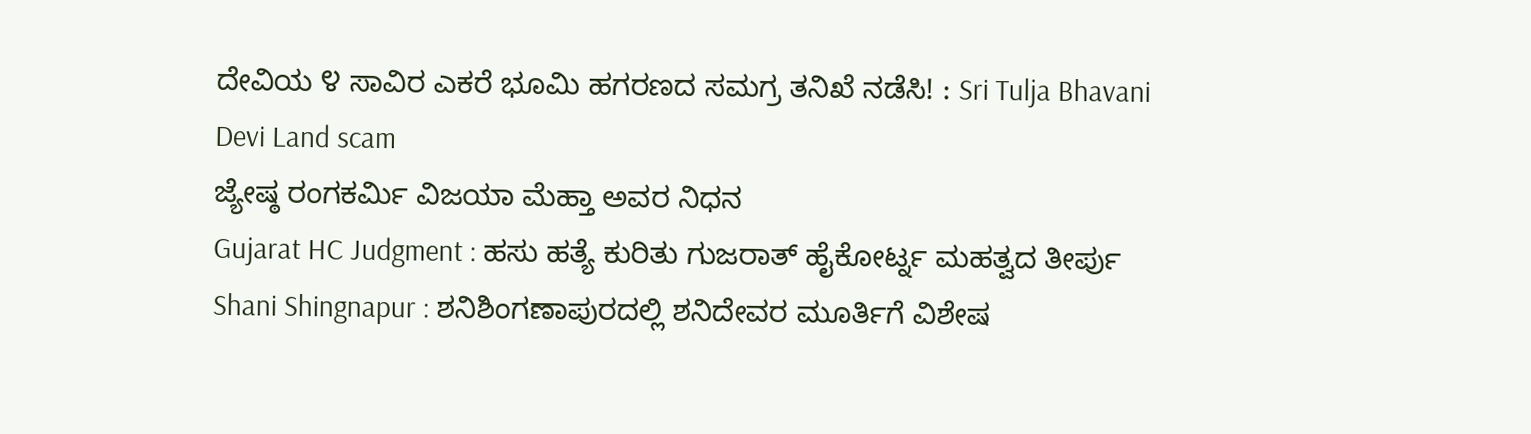ದೇವಿಯ ೪ ಸಾವಿರ ಎಕರೆ ಭೂಮಿ ಹಗರಣದ ಸಮಗ್ರ ತನಿಖೆ ನಡೆಸಿ! : Sri Tulja Bhavani Devi Land scam
ಜ್ಯೇಷ್ಠ ರಂಗಕರ್ಮಿ ವಿಜಯಾ ಮೆಹ್ತಾ ಅವರ ನಿಧನ
Gujarat HC Judgment : ಹಸು ಹತ್ಯೆ ಕುರಿತು ಗುಜರಾತ್ ಹೈಕೋರ್ಟ್ನ ಮಹತ್ವದ ತೀರ್ಪು
Shani Shingnapur : ಶನಿಶಿಂಗಣಾಪುರದಲ್ಲಿ ಶನಿದೇವರ ಮೂರ್ತಿಗೆ ವಿಶೇಷ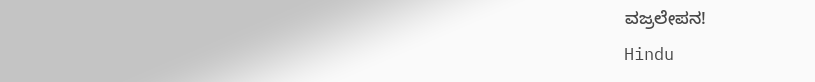ವಜ್ರಲೇಪನ!
Hindu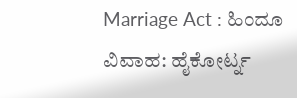Marriage Act : ಹಿಂದೂ ವಿವಾಹ: ಹೈಕೋರ್ಟ್ನ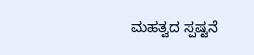ಮಹತ್ವದ ಸ್ಪಷ್ಟನೆ